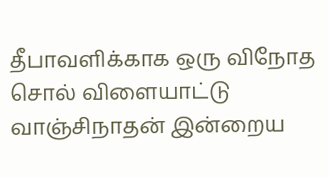தீபாவளிக்காக ஒரு விநோத சொல் விளையாட்டு வாஞ்சிநாதன் இன்றைய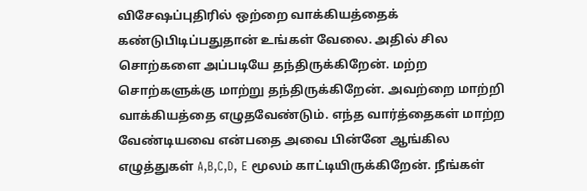விசேஷப்புதிரில் ஒற்றை வாக்கியத்தைக் கண்டுபிடிப்பதுதான் உங்கள் வேலை. அதில் சில சொற்களை அப்படியே தந்திருக்கிறேன். மற்ற சொற்களுக்கு மாற்று தந்திருக்கிறேன். அவற்றை மாற்றி வாக்கியத்தை எழுதவேண்டும். எந்த வார்த்தைகள் மாற்ற வேண்டியவை என்பதை அவை பின்னே ஆங்கில எழுத்துகள் A,B,C,D, E மூலம் காட்டியிருக்கிறேன். நீங்கள்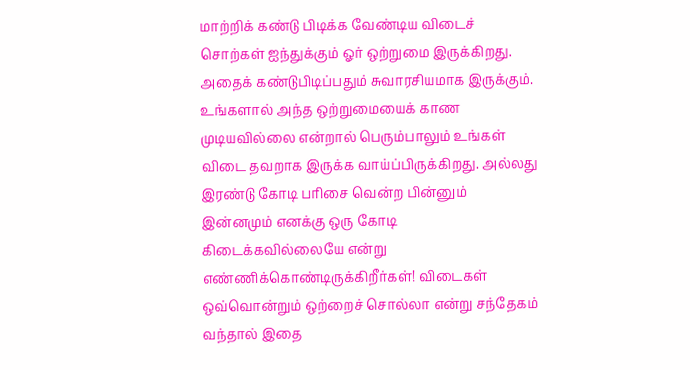மாற்றிக் கண்டு பிடிக்க வேண்டிய விடைச் சொற்கள் ஐந்துக்கும் ஓர் ஒற்றுமை இருக்கிறது. அதைக் கண்டுபிடிப்பதும் சுவாரசியமாக இருக்கும். உங்களால் அந்த ஒற்றுமையைக் காண முடியவில்லை என்றால் பெரும்பாலும் உங்கள் விடை தவறாக இருக்க வாய்ப்பிருக்கிறது. அல்லது இரண்டு கோடி பரிசை வென்ற பின்னும் இன்னமும் எனக்கு ஒரு கோடி கிடைக்கவில்லையே என்று எண்ணிக்கொண்டிருக்கிறீர்கள்! விடைகள் ஒவ்வொன்றும் ஒற்றைச் சொல்லா என்று சந்தேகம் வந்தால் இதை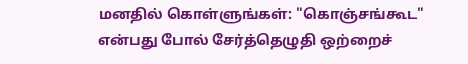மனதில் கொள்ளுங்கள்: "கொஞ்சங்கூட" என்பது போல் சேர்த்தெழுதி ஒற்றைச்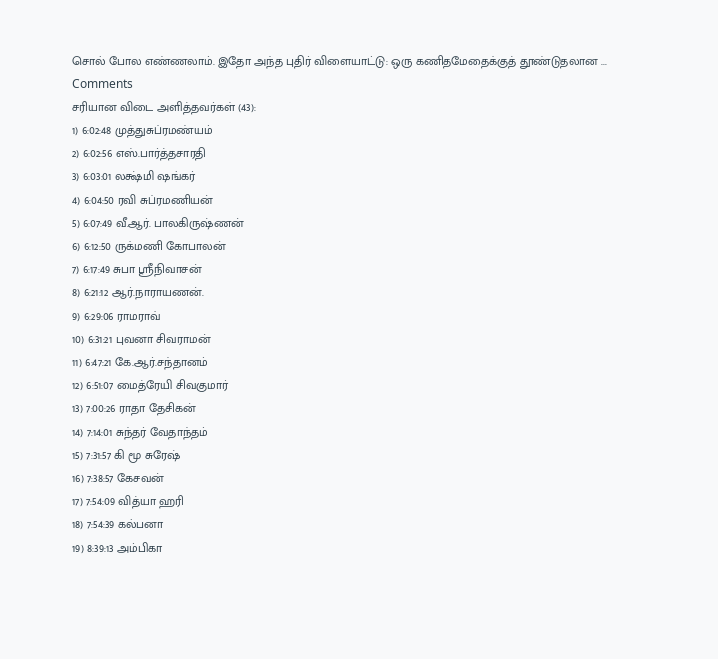சொல் போல எண்ணலாம். இதோ அந்த புதிர் விளையாட்டு: ஒரு கணிதமேதைக்குத் தூண்டுதலான ...
Comments
சரியான விடை அளித்தவர்கள் (43):
1) 6:02:48 முத்துசுப்ரமண்யம்
2) 6:02:56 எஸ்.பார்த்தசாரதி
3) 6:03:01 லக்ஷ்மி ஷங்கர்
4) 6:04:50 ரவி சுப்ரமணியன்
5) 6:07:49 வீ.ஆர். பாலகிருஷ்ணன்
6) 6:12:50 ருக்மணி கோபாலன்
7) 6:17:49 சுபா ஸ்ரீநிவாசன்
8) 6:21:12 ஆர்.நாராயணன்.
9) 6:29:06 ராமராவ்
10) 6:31:21 புவனா சிவராமன்
11) 6:47:21 கே.ஆர்.சந்தானம்
12) 6:51:07 மைத்ரேயி சிவகுமார்
13) 7:00:26 ராதா தேசிகன்
14) 7:14:01 சுந்தர் வேதாந்தம்
15) 7:31:57 கி மூ சுரேஷ்
16) 7:38:57 கேசவன்
17) 7:54:09 வித்யா ஹரி
18) 7:54:39 கல்பனா
19) 8:39:13 அம்பிகா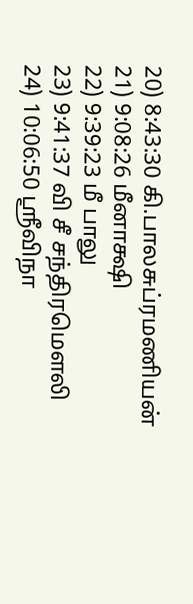20) 8:43:30 கி.பாலசுப்ரமணியன்
21) 9:08:26 மீனாக்ஷி
22) 9:39:23 மீ பாலு
23) 9:41:37 வி சீ சந்திரமௌலி
24) 10:06:50 ஶ்ரீவிநா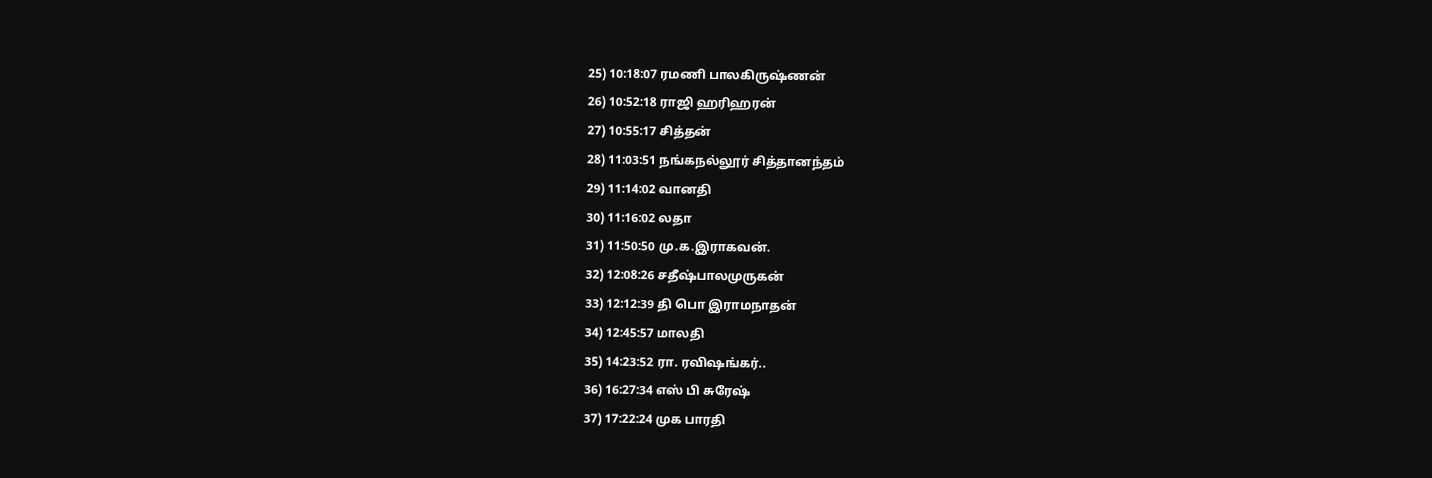25) 10:18:07 ரமணி பாலகிருஷ்ணன்
26) 10:52:18 ராஜி ஹரிஹரன்
27) 10:55:17 சித்தன்
28) 11:03:51 நங்கநல்லூர் சித்தானந்தம்
29) 11:14:02 வானதி
30) 11:16:02 லதா
31) 11:50:50 மு.க.இராகவன்.
32) 12:08:26 சதீஷ்பாலமுருகன்
33) 12:12:39 தி பொ இராமநாதன்
34) 12:45:57 மாலதி
35) 14:23:52 ரா. ரவிஷங்கர்..
36) 16:27:34 எஸ் பி சுரேஷ்
37) 17:22:24 முக பாரதி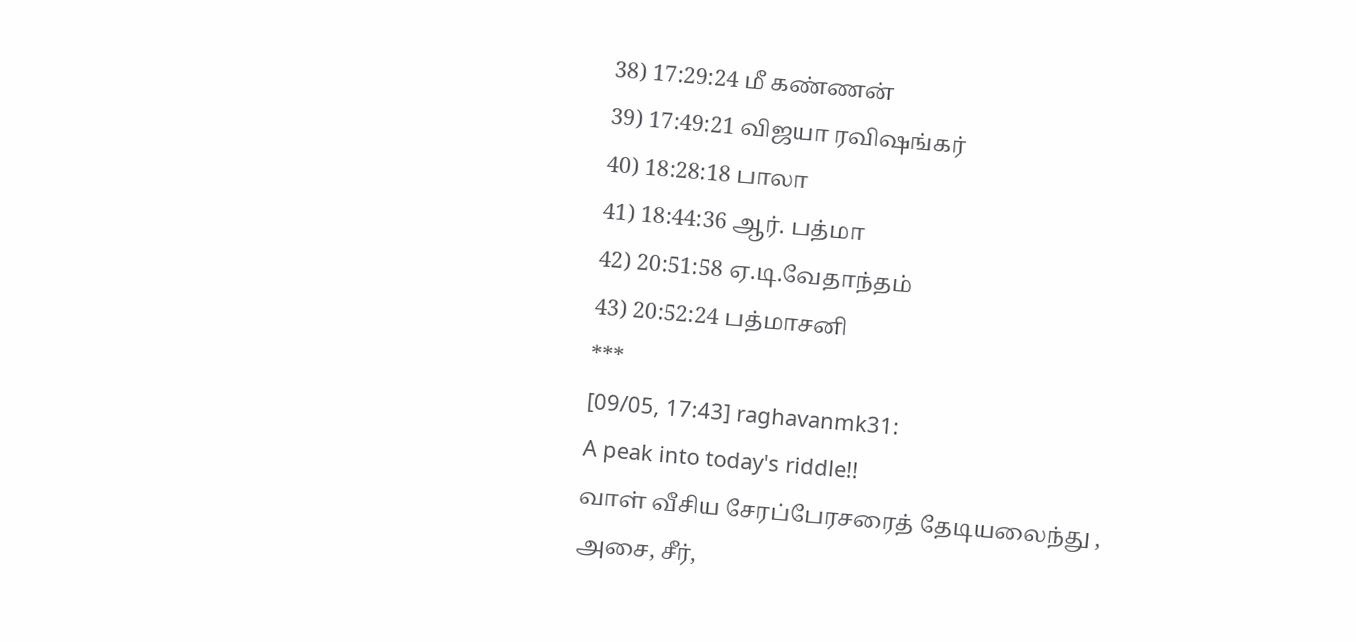38) 17:29:24 மீ கண்ணன்
39) 17:49:21 விஜயா ரவிஷங்கர்
40) 18:28:18 பாலா
41) 18:44:36 ஆர். பத்மா
42) 20:51:58 ஏ.டி.வேதாந்தம்
43) 20:52:24 பத்மாசனி
***
[09/05, 17:43] raghavanmk31:
A peak into today's riddle!!
வாள் வீசிய சேரப்பேரசரைத் தேடியலைந்து ,
அசை, சீர்,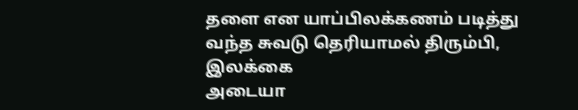தளை என யாப்பிலக்கணம் படித்து
வந்த சுவடு தெரியாமல் திரும்பி,
இலக்கை
அடையா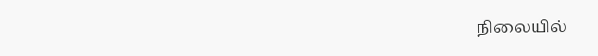நிலையில்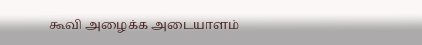கூவி அழைக்க அடையாளம்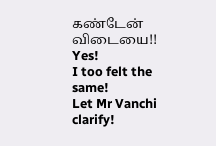கண்டேன் விடையை!!
Yes!
I too felt the same!
Let Mr Vanchi clarify!